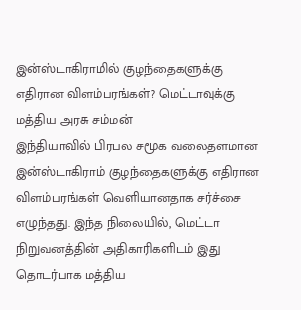இன்ஸ்டாகிராமில் குழந்தைகளுக்கு எதிரான விளம்பரங்கள்? மெட்டாவுக்கு மத்திய அரசு சம்மன்
இந்தியாவில் பிரபல சமூக வலைதளமான இன்ஸ்டாகிராம் குழந்தைகளுக்கு எதிரான விளம்பரங்கள் வெளியானதாக சர்ச்சை எழுந்தது. இந்த நிலையில், மெட்டா நிறுவனத்தின் அதிகாரிகளிடம் இது தொடர்பாக மத்திய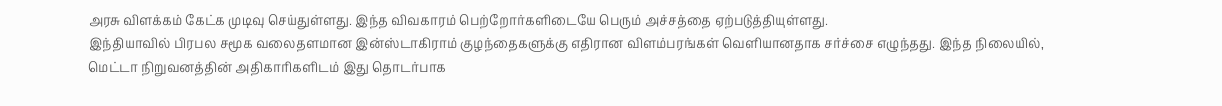அரசு விளக்கம் கேட்க முடிவு செய்துள்ளது. இந்த விவகாரம் பெற்றோர்களிடையே பெரும் அச்சத்தை ஏற்படுத்தியுள்ளது.
இந்தியாவில் பிரபல சமூக வலைதளமான இன்ஸ்டாகிராம் குழந்தைகளுக்கு எதிரான விளம்பரங்கள் வெளியானதாக சர்ச்சை எழுந்தது. இந்த நிலையில், மெட்டா நிறுவனத்தின் அதிகாரிகளிடம் இது தொடர்பாக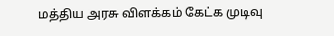மத்திய அரசு விளக்கம் கேட்க முடிவு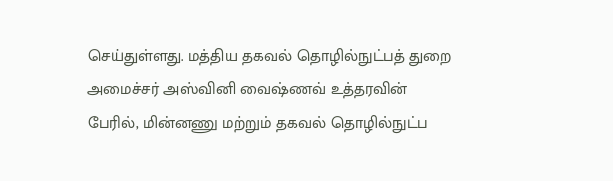செய்துள்ளது. மத்திய தகவல் தொழில்நுட்பத் துறை அமைச்சர் அஸ்வினி வைஷ்ணவ் உத்தரவின் பேரில், மின்னணு மற்றும் தகவல் தொழில்நுட்ப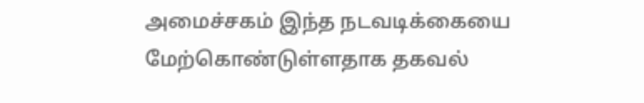அமைச்சகம் இந்த நடவடிக்கையை மேற்கொண்டுள்ளதாக தகவல்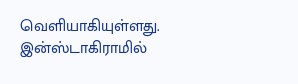வெளியாகியுள்ளது.
இன்ஸ்டாகிராமில்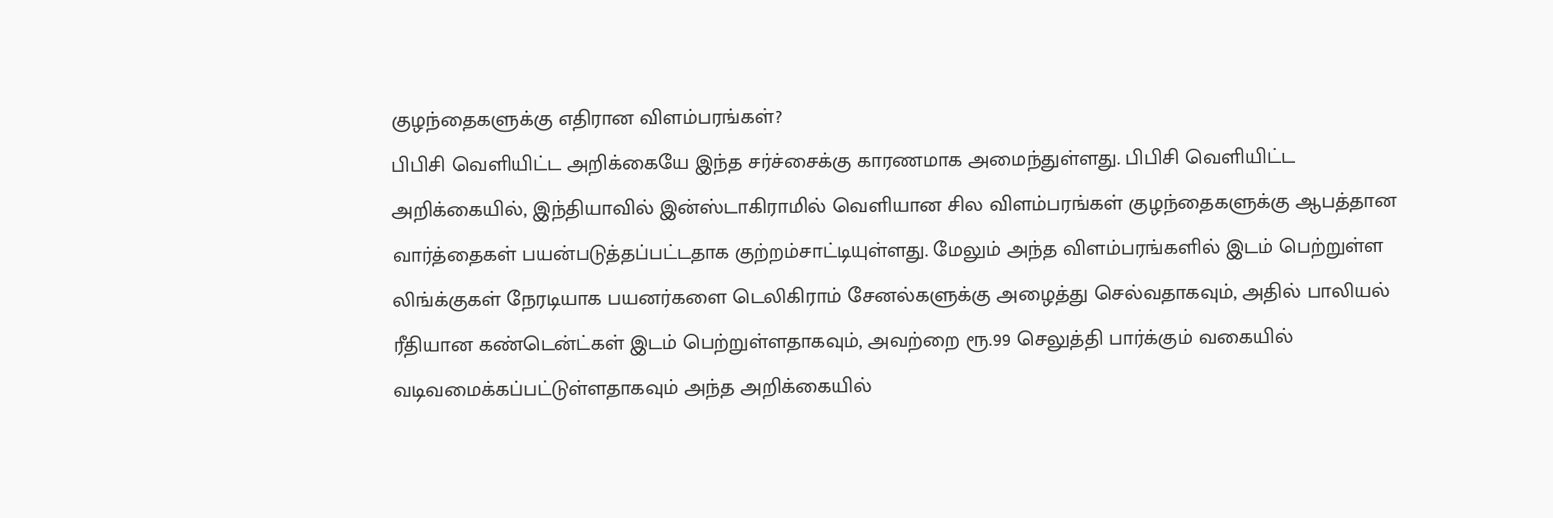குழந்தைகளுக்கு எதிரான விளம்பரங்கள்?
பிபிசி வெளியிட்ட அறிக்கையே இந்த சர்ச்சைக்கு காரணமாக அமைந்துள்ளது. பிபிசி வெளியிட்ட அறிக்கையில், இந்தியாவில் இன்ஸ்டாகிராமில் வெளியான சில விளம்பரங்கள் குழந்தைகளுக்கு ஆபத்தான வார்த்தைகள் பயன்படுத்தப்பட்டதாக குற்றம்சாட்டியுள்ளது. மேலும் அந்த விளம்பரங்களில் இடம் பெற்றுள்ள லிங்க்குகள் நேரடியாக பயனர்களை டெலிகிராம் சேனல்களுக்கு அழைத்து செல்வதாகவும், அதில் பாலியல் ரீதியான கண்டென்ட்கள் இடம் பெற்றுள்ளதாகவும், அவற்றை ரூ.99 செலுத்தி பார்க்கும் வகையில் வடிவமைக்கப்பட்டுள்ளதாகவும் அந்த அறிக்கையில்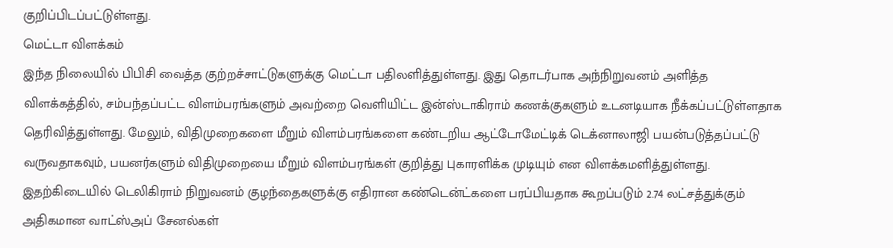குறிப்பிடப்பட்டுள்ளது.
மெட்டா விளக்கம்
இந்த நிலையில் பிபிசி வைத்த குற்றச்சாட்டுகளுக்கு மெட்டா பதிலளித்துள்ளது. இது தொடர்பாக அந்நிறுவனம் அளித்த விளக்கத்தில், சம்பந்தப்பட்ட விளம்பரங்களும் அவற்றை வெளியிட்ட இன்ஸ்டாகிராம் கணக்குகளும் உடனடியாக நீக்கப்பட்டுள்ளதாக தெரிவித்துள்ளது. மேலும், விதிமுறைகளை மீறும் விளம்பரங்களை கண்டறிய ஆட்டோமேட்டிக் டெக்னாலாஜி பயன்படுத்தப்பட்டு வருவதாகவும், பயனர்களும் விதிமுறையை மீறும் விளம்பரங்கள் குறித்து புகாரளிக்க முடியும் என விளக்கமளித்துள்ளது. இதற்கிடையில் டெலிகிராம் நிறுவனம் குழந்தைகளுக்கு எதிரான கண்டென்ட்களை பரப்பியதாக கூறப்படும் 2.74 லட்சத்துக்கும் அதிகமான வாட்ஸ்அப் சேனல்கள்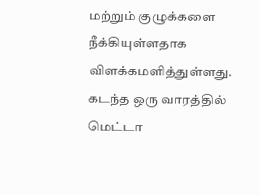மற்றும் குழுக்களை நீக்கியுள்ளதாக விளக்கமளித்துள்ளது.
கடந்த ஒரு வாரத்தில் மெட்டா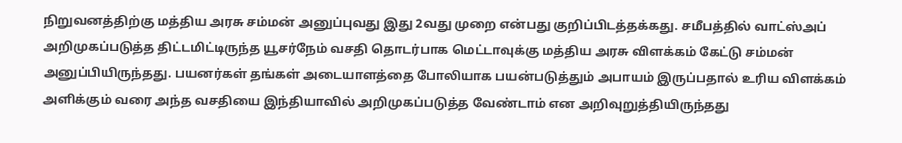நிறுவனத்திற்கு மத்திய அரசு சம்மன் அனுப்புவது இது 2வது முறை என்பது குறிப்பிடத்தக்கது. சமீபத்தில் வாட்ஸ்அப் அறிமுகப்படுத்த திட்டமிட்டிருந்த யூசர்நேம் வசதி தொடர்பாக மெட்டாவுக்கு மத்திய அரசு விளக்கம் கேட்டு சம்மன் அனுப்பியிருந்தது. பயனர்கள் தங்கள் அடையாளத்தை போலியாக பயன்படுத்தும் அபாயம் இருப்பதால் உரிய விளக்கம் அளிக்கும் வரை அந்த வசதியை இந்தியாவில் அறிமுகப்படுத்த வேண்டாம் என அறிவுறுத்தியிருந்தது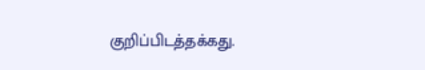குறிப்பிடத்தக்கது.